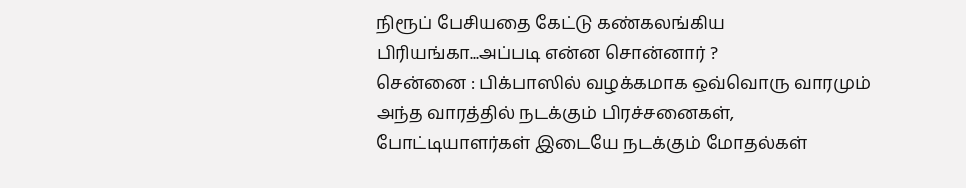நிரூப் பேசியதை கேட்டு கண்கலங்கிய பிரியங்கா...அப்படி என்ன சொன்னார் ?
சென்னை : பிக்பாஸில் வழக்கமாக ஒவ்வொரு வாரமும் அந்த வாரத்தில் நடக்கும் பிரச்சனைகள், போட்டியாளர்கள் இடையே நடக்கும் மோதல்கள்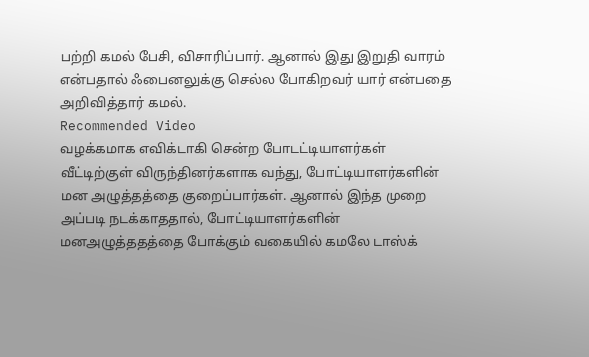பற்றி கமல் பேசி, விசாரிப்பார். ஆனால் இது இறுதி வாரம் என்பதால் ஃபைனலுக்கு செல்ல போகிறவர் யார் என்பதை அறிவித்தார் கமல்.
Recommended Video
வழக்கமாக எவிக்டாகி சென்ற போடட்டியாளர்கள் வீட்டிற்குள் விருந்தினர்களாக வந்து, போட்டியாளர்களின் மன அழுத்தத்தை குறைப்பார்கள். ஆனால் இந்த முறை அப்படி நடக்காததால், போட்டியாளர்களின் மனஅழுத்ததத்தை போக்கும் வகையில் கமலே டாஸ்க்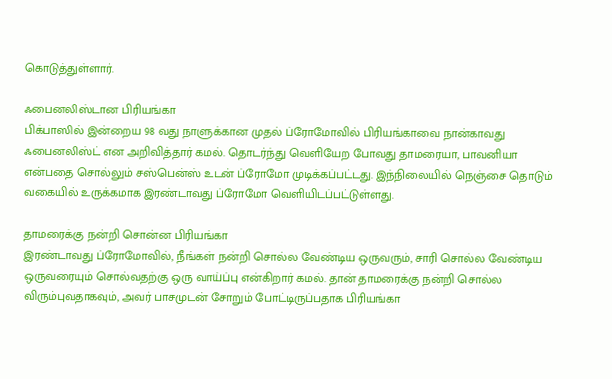கொடுத்துள்ளார்.

ஃபைனலிஸ்டான பிரியங்கா
பிக்பாஸில் இன்றைய 98 வது நாளுக்கான முதல் ப்ரோமோவில் பிரியங்காவை நான்காவது ஃபைனலிஸ்ட் என அறிவித்தார் கமல். தொடர்ந்து வெளியேற போவது தாமரையா, பாவனியா என்பதை சொல்லும் சஸ்பென்ஸ் உடன் ப்ரோமோ முடிக்கப்பட்டது. இந்நிலையில் நெஞ்சை தொடும் வகையில் உருக்கமாக இரண்டாவது ப்ரோமோ வெளியிடப்பட்டுள்ளது.

தாமரைக்கு நன்றி சொன்ன பிரியங்கா
இரண்டாவது ப்ரோமோவில், நீங்கள் நன்றி சொல்ல வேண்டிய ஒருவரும், சாரி சொல்ல வேண்டிய ஒருவரையும் சொல்வதற்கு ஒரு வாய்ப்பு என்கிறார் கமல். தான் தாமரைக்கு நன்றி சொல்ல விரும்புவதாகவும், அவர் பாசமுடன் சோறும் போட்டிருப்பதாக பிரியங்கா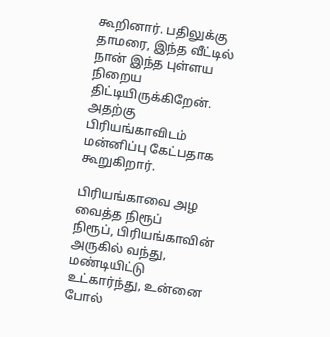கூறினார். பதிலுக்கு தாமரை, இந்த வீட்டில் நான் இந்த புள்ளய நிறைய திட்டியிருக்கிறேன். அதற்கு பிரியங்காவிடம் மன்னிப்பு கேட்பதாக கூறுகிறார்.

பிரியங்காவை அழ வைத்த நிரூப்
நிரூப், பிரியங்காவின் அருகில் வந்து, மண்டியிட்டு உட்கார்ந்து, உன்னை போல்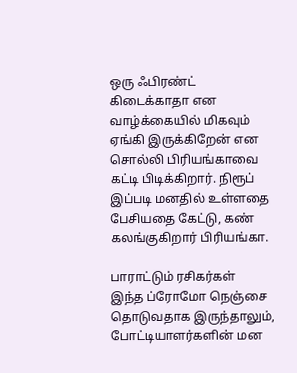ஒரு ஃபிரண்ட் கிடைக்காதா என வாழ்க்கையில் மிகவும் ஏங்கி இருக்கிறேன் என சொல்லி பிரியங்காவை கட்டி பிடிக்கிறார். நிரூப் இப்படி மனதில் உள்ளதை பேசியதை கேட்டு, கண் கலங்குகிறார் பிரியங்கா.

பாராட்டும் ரசிகர்கள்
இந்த ப்ரோமோ நெஞ்சை தொடுவதாக இருந்தாலும், போட்டியாளர்களின் மன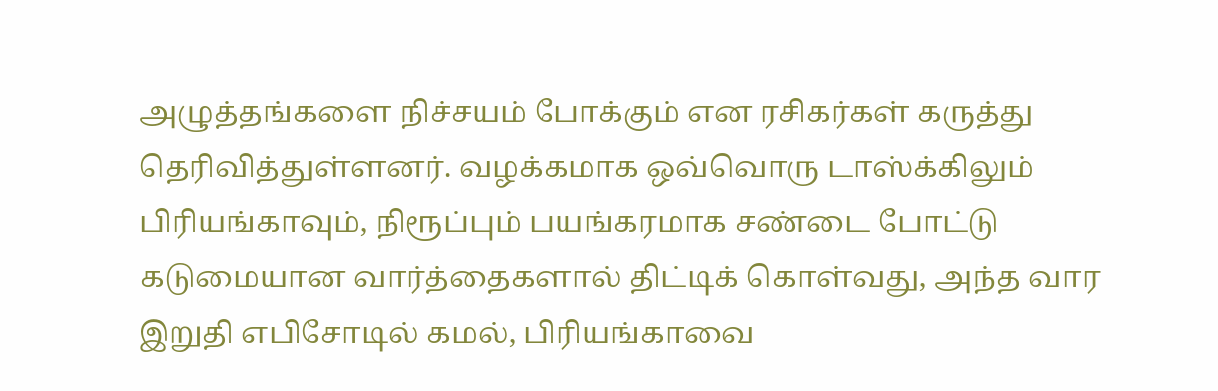அழுத்தங்களை நிச்சயம் போக்கும் என ரசிகர்கள் கருத்து தெரிவித்துள்ளனர். வழக்கமாக ஒவ்வொரு டாஸ்க்கிலும் பிரியங்காவும், நிரூப்பும் பயங்கரமாக சண்டை போட்டு கடுமையான வார்த்தைகளால் திட்டிக் கொள்வது, அந்த வார இறுதி எபிசோடில் கமல், பிரியங்காவை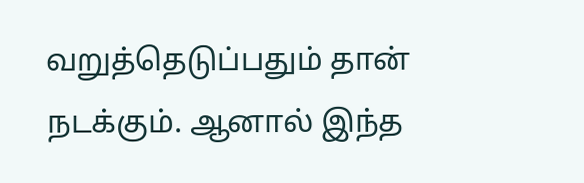வறுத்தெடுப்பதும் தான் நடக்கும். ஆனால் இந்த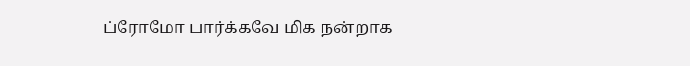ப்ரோமோ பார்க்கவே மிக நன்றாக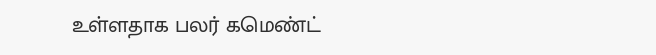உள்ளதாக பலர் கமெண்ட்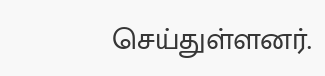செய்துள்ளனர்.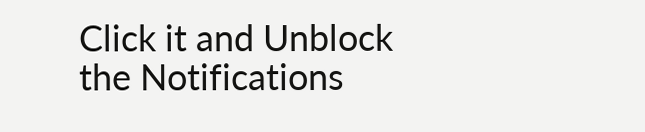Click it and Unblock the Notifications